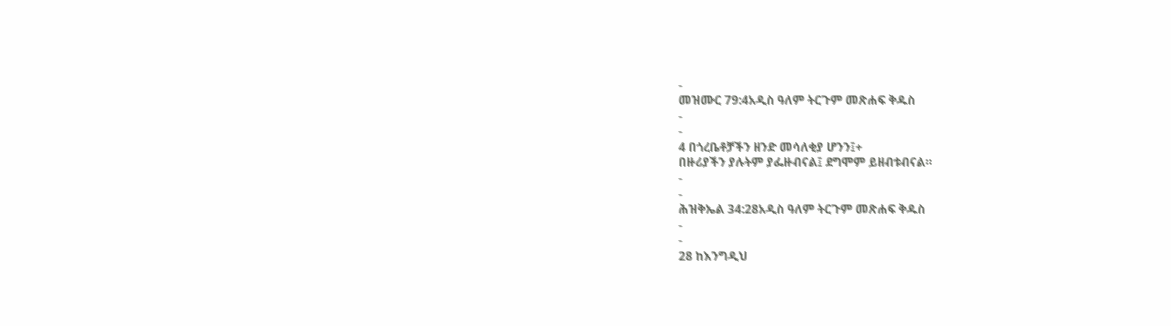-
መዝሙር 79:4አዲስ ዓለም ትርጉም መጽሐፍ ቅዱስ
-
-
4 በጎረቤቶቻችን ዘንድ መሳለቂያ ሆንን፤+
በዙሪያችን ያሉትም ያፌዙብናል፤ ደግሞም ይዘብቱብናል።
-
-
ሕዝቅኤል 34:28አዲስ ዓለም ትርጉም መጽሐፍ ቅዱስ
-
-
28 ከእንግዲህ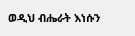ወዲህ ብሔራት እነሱን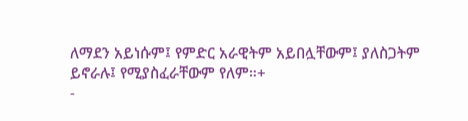ለማደን አይነሱም፤ የምድር አራዊትም አይበሏቸውም፤ ያለስጋትም ይኖራሉ፤ የሚያስፈራቸውም የለም።+
-